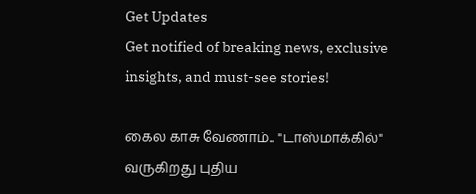Get Updates
Get notified of breaking news, exclusive insights, and must-see stories!

கைல காசு வேணாம்.. "டாஸ்மாக்கில்" வருகிறது புதிய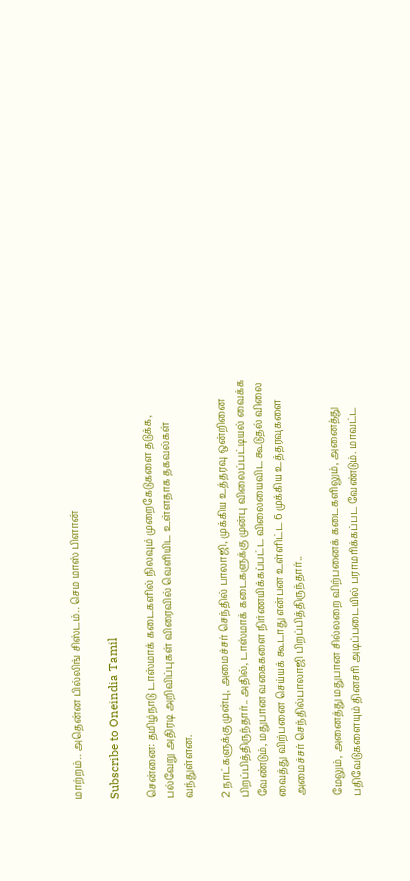மாற்றம்.. அதென்ன பில்லிங் சிஸ்டம்.. செம மாஸ் பிளான்

Subscribe to Oneindia Tamil

சென்னை: தமிழ்நாடு டாஸ்மாக் கடைகளில் நிலவும் முறைகேடுகளை தடுக்க, பல்வேறு அதிரடி அறிவிப்புகள் விரைவில் வெளியிட உள்ளதாக தகவல்கள் வந்துள்ளன.

2 நாட்களுக்கு முன்பு, அமைச்சர் செந்தில் பாலாஜி, முக்கிய உத்தரவு ஒன்றினை பிறப்பித்திருந்தார்.. அதில், டாஸ்மாக் கடைகளுக்கு முன்பு விலைப்பட்டியல் வைக்க வேண்டும், மதுபான வகைகளை நிர்ணயிக்கப்பட்ட விலையைவிட கூடுதல் விலை வைத்து விற்பனை செய்யக் கூடாது என்பன உள்ளிட்ட 6 முக்கிய உத்தரவுகளை அமைச்சர் செந்தில்பாலாஜி பிறப்பித்திருந்தார்..

மேலும், அனைத்து மதுபான சில்லறை விற்பனைக் கடைகளிலும், அனைத்து பதிவேடுகளையும் தினசரி அடிப்படையில் பராமரிக்கப்பட வேண்டும். மாவட்ட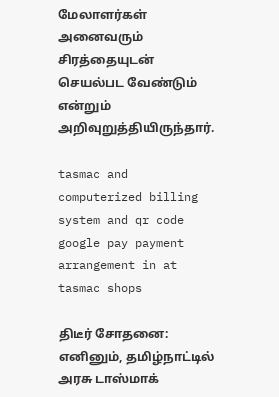மேலாளர்கள் அனைவரும் சிரத்தையுடன் செயல்பட வேண்டும் என்றும் அறிவுறுத்தியிருந்தார்.

tasmac and computerized billing system and qr code google pay payment arrangement in at tasmac shops

திடீர் சோதனை: எனினும், தமிழ்நாட்டில் அரசு டாஸ்மாக்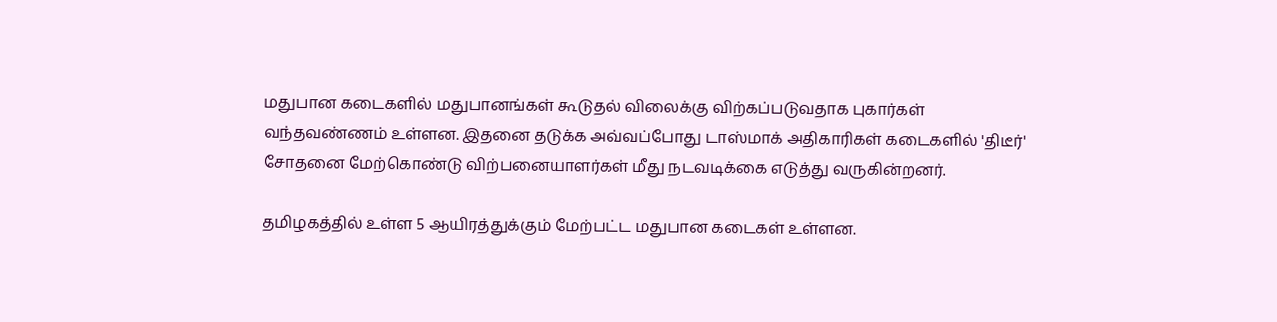மதுபான கடைகளில் மதுபானங்கள் கூடுதல் விலைக்கு விற்கப்படுவதாக புகார்கள் வந்தவண்ணம் உள்ளன. இதனை தடுக்க அவ்வப்போது டாஸ்மாக் அதிகாரிகள் கடைகளில் 'திடீர்' சோதனை மேற்கொண்டு விற்பனையாளர்கள் மீது நடவடிக்கை எடுத்து வருகின்றனர்.

தமிழகத்தில் உள்ள 5 ஆயிரத்துக்கும் மேற்பட்ட மதுபான கடைகள் உள்ளன.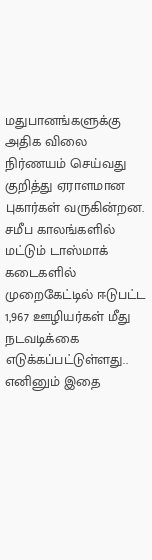மதுபானங்களுக்கு அதிக விலை நிர்ணயம் செய்வது குறித்து ஏராளமான புகார்கள் வருகின்றன. சமீப காலங்களில் மட்டும் டாஸ்மாக் கடைகளில் முறைகேட்டில் ஈடுபட்ட 1,967 ஊழியர்கள் மீது நடவடிக்கை எடுக்கப்பட்டுள்ளது.. எனினும் இதை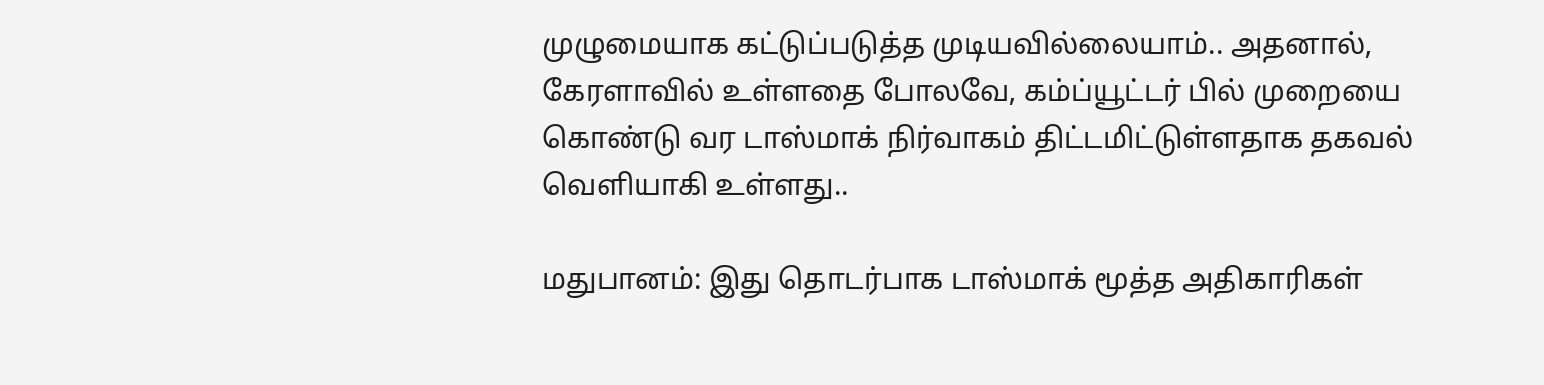முழுமையாக கட்டுப்படுத்த முடியவில்லையாம்.. அதனால், கேரளாவில் உள்ளதை போலவே, கம்ப்யூட்டர் பில் முறையை கொண்டு வர டாஸ்மாக் நிர்வாகம் திட்டமிட்டுள்ளதாக தகவல் வெளியாகி உள்ளது..

மதுபானம்: இது தொடர்பாக டாஸ்மாக் மூத்த அதிகாரிகள்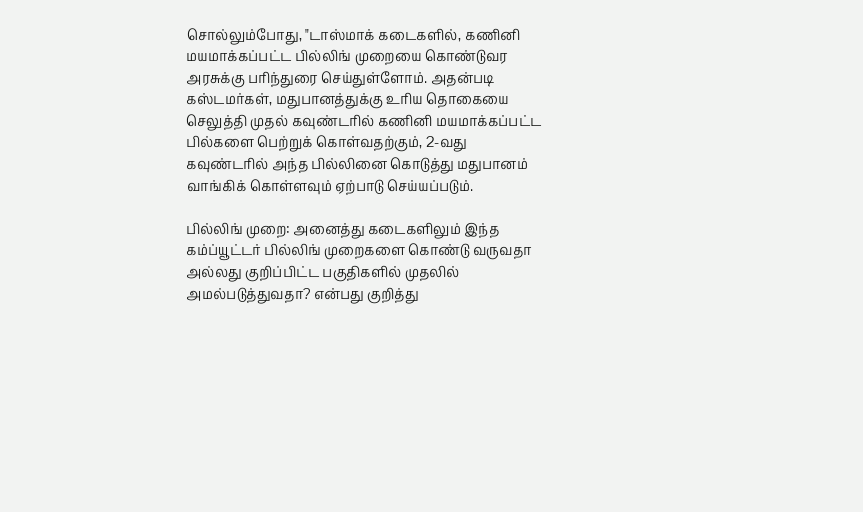சொல்லும்போது, "டாஸ்மாக் கடைகளில், கணினி மயமாக்கப்பட்ட பில்லிங் முறையை கொண்டுவர அரசுக்கு பரிந்துரை செய்துள்ளோம். அதன்படி கஸ்டமர்கள், மதுபானத்துக்கு உரிய தொகையை செலுத்தி முதல் கவுண்டரில் கணினி மயமாக்கப்பட்ட பில்களை பெற்றுக் கொள்வதற்கும், 2-வது கவுண்டரில் அந்த பில்லினை கொடுத்து மதுபானம் வாங்கிக் கொள்ளவும் ஏற்பாடு செய்யப்படும்.

பில்லிங் முறை: அனைத்து கடைகளிலும் இந்த கம்ப்யூட்டர் பில்லிங் முறைகளை கொண்டு வருவதா அல்லது குறிப்பிட்ட பகுதிகளில் முதலில் அமல்படுத்துவதா? என்பது குறித்து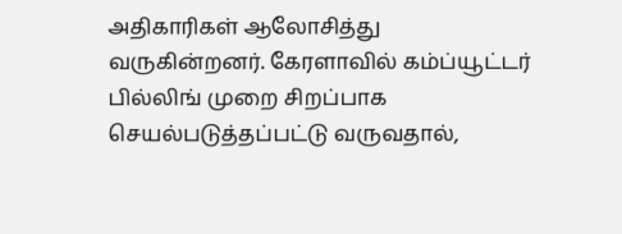அதிகாரிகள் ஆலோசித்து வருகின்றனர். கேரளாவில் கம்ப்யூட்டர் பில்லிங் முறை சிறப்பாக செயல்படுத்தப்பட்டு வருவதால்,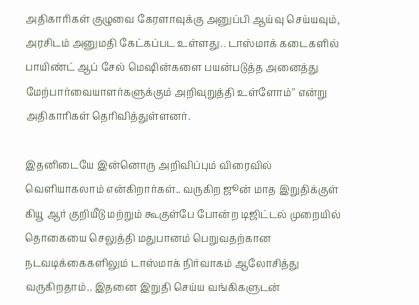அதிகாரிகள் குழுவை கேரளாவுக்கு அனுப்பி ஆய்வு செய்யவும், அரசிடம் அனுமதி கேட்கப்பட உள்ளது.. டாஸ்மாக் கடைகளில் பாயிண்ட் ஆப் சேல் மெஷின்களை பயன்படுத்த அனைத்து மேற்பார்வையாளர்களுக்கும் அறிவுறுத்தி உள்ளோம்" என்று அதிகாரிகள் தெரிவித்துள்ளனர்.

இதனிடையே இன்னொரு அறிவிப்பும் விரைவில் வெளியாகலாம் என்கிறார்கள்.. வருகிற ஜூன் மாத இறுதிக்குள் கியூ ஆர் குறியீடு மற்றும் கூகுள்பே போன்ற டிஜிட்டல் முறையில் தொகையை செலுத்தி மதுபானம் பெறுவதற்கான நடவடிக்கைகளிலும் டாஸ்மாக் நிர்வாகம் ஆலோசித்து வருகிறதாம்.. இதனை இறுதி செய்ய வங்கிகளுடன்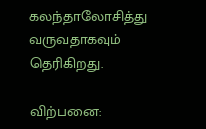கலந்தாலோசித்து வருவதாகவும் தெரிகிறது.

விற்பனை: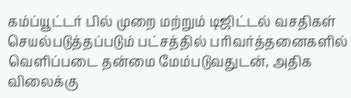கம்ப்யூட்டர் பில் முறை மற்றும் டிஜிட்டல் வசதிகள் செயல்படுத்தப்படும் பட்சத்தில் பரிவர்த்தனைகளில் வெளிப்படை தன்மை மேம்படுவதுடன், அதிக விலைக்கு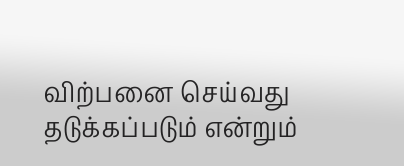விற்பனை செய்வது தடுக்கப்படும் என்றும்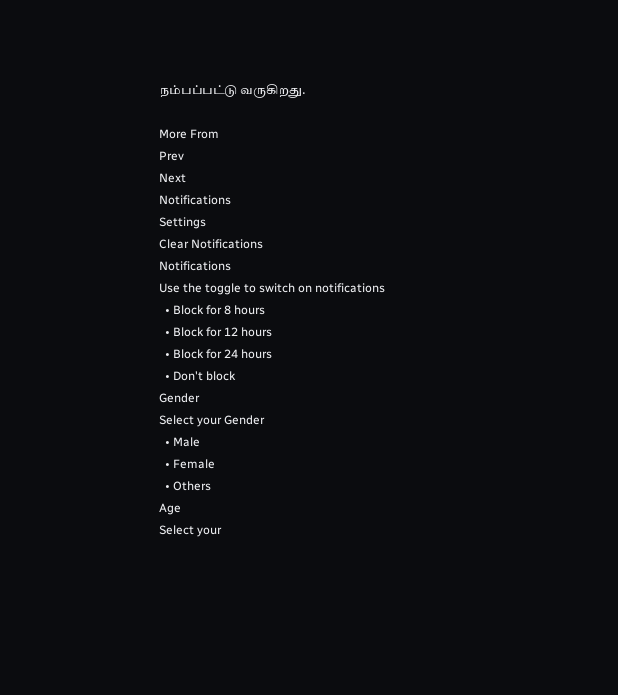நம்பப்பட்டு வருகிறது.

More From
Prev
Next
Notifications
Settings
Clear Notifications
Notifications
Use the toggle to switch on notifications
  • Block for 8 hours
  • Block for 12 hours
  • Block for 24 hours
  • Don't block
Gender
Select your Gender
  • Male
  • Female
  • Others
Age
Select your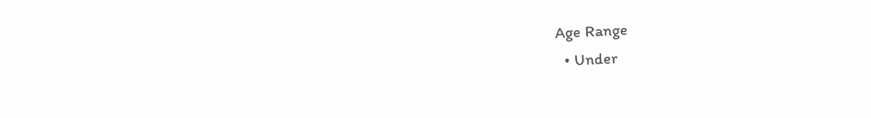Age Range
  • Under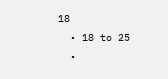18
  • 18 to 25
  •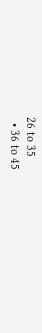26 to 35
  • 36 to 45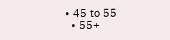• 45 to 55
  • 55+